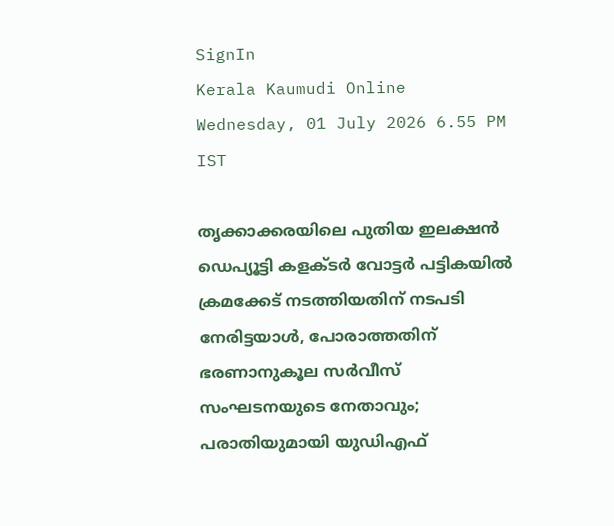SignIn
Kerala Kaumudi Online
Wednesday, 01 July 2026 6.55 PM IST

തൃക്കാക്കരയിലെ പുതിയ ഇലക്ഷൻ ഡെപ്യൂട്ടി കളക്ടർ വോട്ടർ പട്ടികയിൽ ക്രമക്കേട് നടത്തിയതിന് നടപടി നേരിട്ടയാൾ, പോരാത്തതിന് ഭരണാനുകൂല സർവീസ് സംഘടനയുടെ നേതാവും; പരാതിയുമായി യുഡിഎഫ്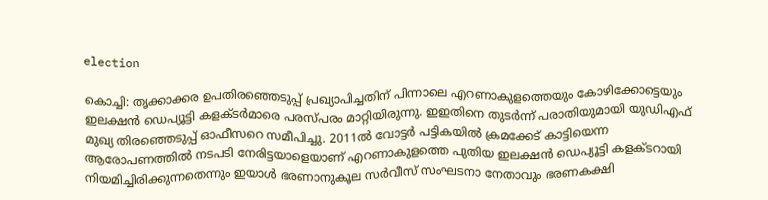election

കൊച്ചി: തൃക്കാക്കര ഉപതിരഞ്ഞെടുപ്പ് പ്രഖ്യാപിച്ചതിന് പിന്നാലെ എറണാകുളത്തെയും കോഴിക്കോട്ടെയും ഇലക്ഷൻ ഡെപ്യൂട്ടി കളക്ടർമാരെ പരസ്പരം മാറ്റിയിരുന്നു. ഇഇതിനെ തുടർന്ന് പരാതിയുമായി യുഡിഎഫ് മുഖ്യ തിരഞ്ഞെടുപ്പ് ഓഫീസറെ സമീപിച്ചു. 2011ൽ വോട്ടർ പട്ടികയിൽ ക്രമക്കേട് കാട്ടിയെന്ന ആരോപണത്തിൽ നടപടി നേരിട്ടയാളെയാണ് എറണാകുളത്തെ പുതിയ ഇലക്ഷൻ ഡെപ്യൂട്ടി കളക്ടറായി നിയമിച്ചിരിക്കുന്നതെന്നും ഇയാൾ ഭരണാനുകൂല സർവീസ് സംഘടനാ നേതാവും ഭരണകക്ഷി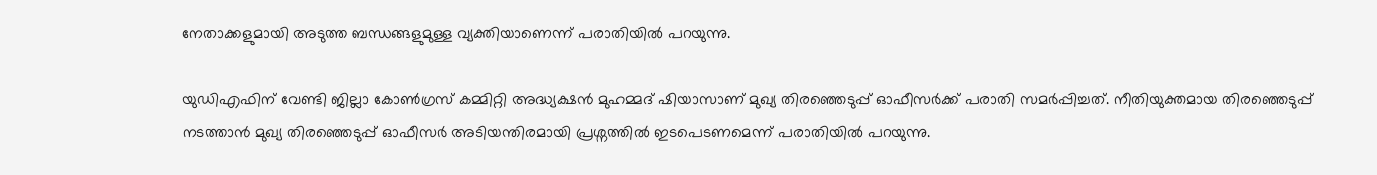നേതാക്കളുമായി അടുത്ത ബന്ധങ്ങളുമുള്ള വ്യക്തിയാണെന്ന് പരാതിയിൽ പറയുന്നു.

യുഡിഎഫിന് വേണ്ടി ജില്ലാ കോൺഗ്രസ് കമ്മിറ്റി അദ്ധ്യക്ഷൻ മുഹമ്മദ് ഷിയാസാണ് മുഖ്യ തിരഞ്ഞെടുപ്പ് ഓഫീസർക്ക് പരാതി സമർപ്പിച്ചത്. നീതിയുക്തമായ തിരഞ്ഞെടുപ്പ് നടത്താൻ മുഖ്യ തിരഞ്ഞെടുപ്പ് ഓഫീസർ അടിയന്തിരമായി പ്രശ്നത്തിൽ ഇടപെടണമെന്ന് പരാതിയിൽ പറയുന്നു.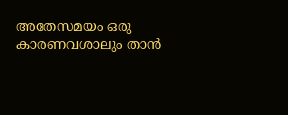അതേസമയം ഒരു കാരണവശാലും താൻ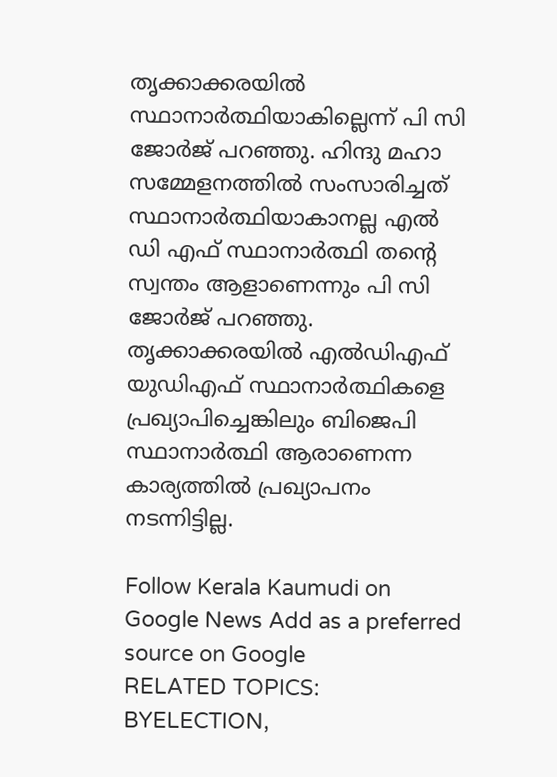തൃക്കാക്കരയിൽ സ്ഥാനാർത്ഥിയാകില്ലെന്ന് പി സി ജോർജ് പറഞ്ഞു. ഹിന്ദു മഹാ സമ്മേളനത്തിൽ സംസാരിച്ചത് സ്ഥാനാർത്ഥിയാകാനല്ല എൽ ഡി എഫ് സ്ഥാനാർത്ഥി തന്റെ സ്വന്തം ആളാണെന്നും പി സി ജോർ‌ജ് പറഞ്ഞു. തൃക്കാക്കരയിൽ എൽഡിഎഫ് യുഡിഎഫ് സ്ഥാനാർത്ഥികളെ പ്രഖ്യാപിച്ചെങ്കിലും ബിജെപി സ്ഥാനാർത്ഥി ആരാണെന്ന കാര്യത്തിൽ പ്രഖ്യാപനം നടന്നിട്ടില്ല.

Follow Kerala Kaumudi on Google News Add as a preferred source on Google
RELATED TOPICS: BYELECTION,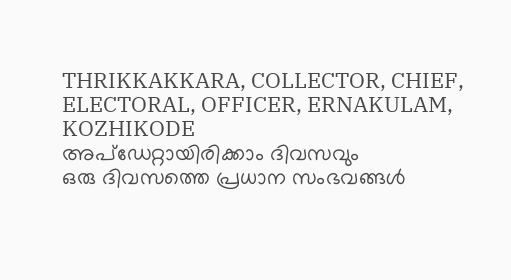THRIKKAKKARA, COLLECTOR, CHIEF, ELECTORAL, OFFICER, ERNAKULAM, KOZHIKODE
അപ്ഡേറ്റായിരിക്കാം ദിവസവും
ഒരു ദിവസത്തെ പ്രധാന സംഭവങ്ങൾ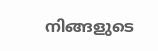നിങ്ങളുടെ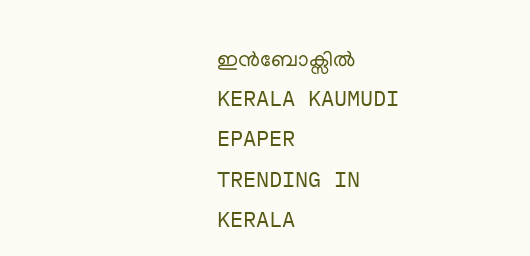ഇൻബോക്സിൽ
KERALA KAUMUDI EPAPER
TRENDING IN KERALA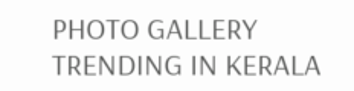PHOTO GALLERY
TRENDING IN KERALA